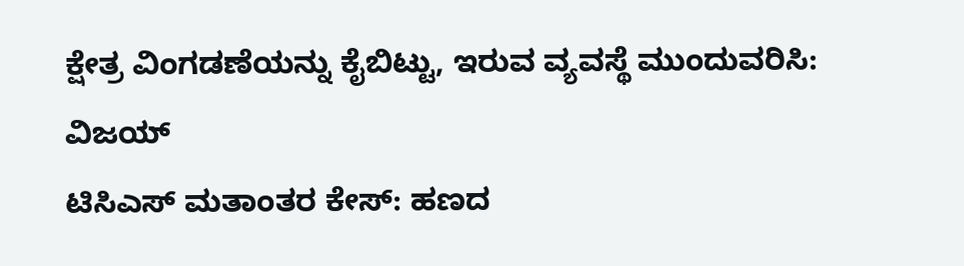ಕ್ಷೇತ್ರ ವಿಂಗಡಣೆಯನ್ನು ಕೈಬಿಟ್ಟು, ಇರುವ ವ್ಯವಸ್ಥೆ ಮುಂದುವರಿಸಿ: ವಿಜಯ್
ಟಿಸಿಎಸ್ ಮತಾಂತರ ಕೇಸ್: ಹಣದ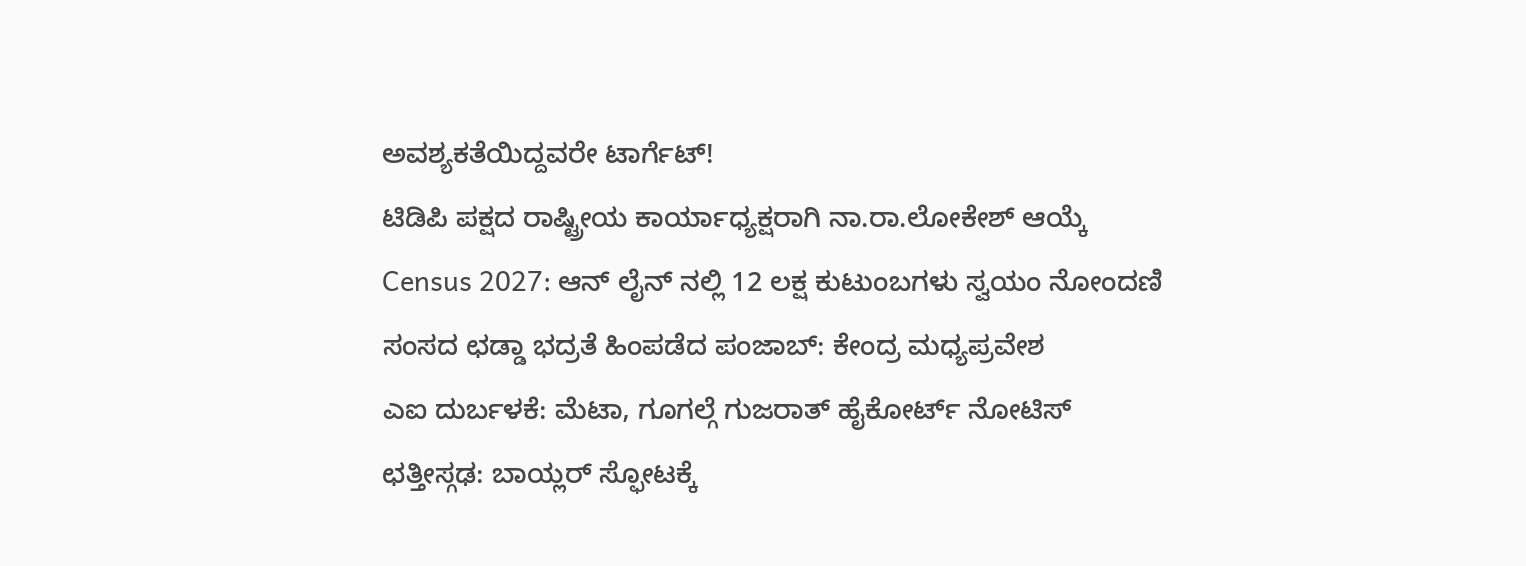ಅವಶ್ಯಕತೆಯಿದ್ದವರೇ ಟಾರ್ಗೆಟ್!
ಟಿಡಿಪಿ ಪಕ್ಷದ ರಾಷ್ಟ್ರೀಯ ಕಾರ್ಯಾಧ್ಯಕ್ಷರಾಗಿ ನಾ.ರಾ.ಲೋಕೇಶ್ ಆಯ್ಕೆ
Census 2027: ಆನ್ ಲೈನ್ ನಲ್ಲಿ 12 ಲಕ್ಷ ಕುಟುಂಬಗಳು ಸ್ವಯಂ ನೋಂದಣಿ
ಸಂಸದ ಛಡ್ಡಾ ಭದ್ರತೆ ಹಿಂಪಡೆದ ಪಂಜಾಬ್: ಕೇಂದ್ರ ಮಧ್ಯಪ್ರವೇಶ
ಎಐ ದುರ್ಬಳಕೆ: ಮೆಟಾ, ಗೂಗಲ್ಗೆ ಗುಜರಾತ್ ಹೈಕೋರ್ಟ್ ನೋಟಿಸ್
ಛತ್ತೀಸ್ಗಢ: ಬಾಯ್ಲರ್ ಸ್ಫೋಟಕ್ಕೆ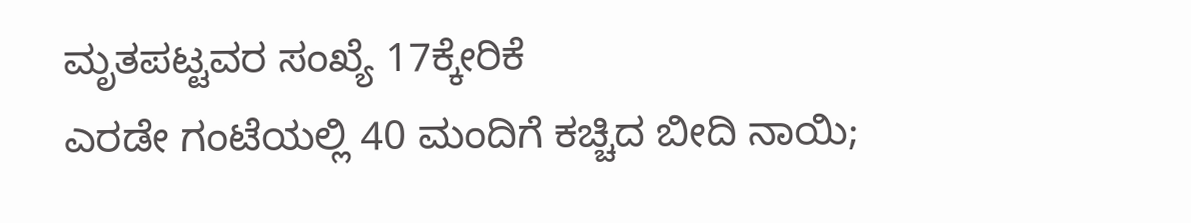ಮೃತಪಟ್ಟವರ ಸಂಖ್ಯೆ 17ಕ್ಕೇರಿಕೆ
ಎರಡೇ ಗಂಟೆಯಲ್ಲಿ 40 ಮಂದಿಗೆ ಕಚ್ಚಿದ ಬೀದಿ ನಾಯಿ;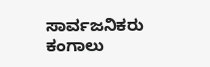ಸಾರ್ವಜನಿಕರು ಕಂಗಾಲು